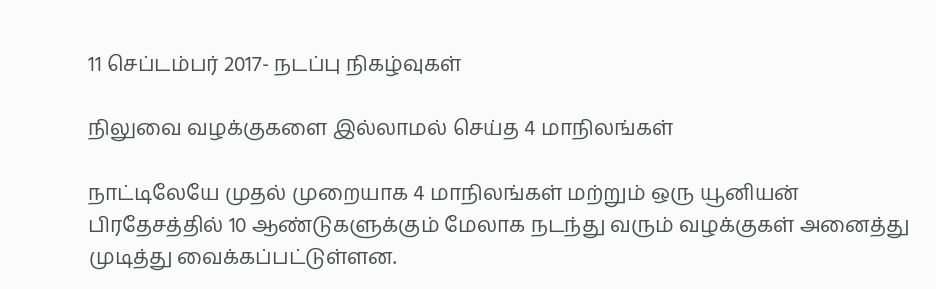11 செப்டம்பர் 2017- நடப்பு நிகழ்வுகள்

நிலுவை வழக்குகளை இல்லாமல் செய்த 4 மாநிலங்கள்

நாட்டிலேயே முதல் முறையாக 4 மாநிலங்கள் மற்றும் ஒரு யூனியன் பிரதேசத்தில் 10 ஆண்டுகளுக்கும் மேலாக நடந்து வரும் வழக்குகள் அனைத்து முடித்து வைக்கப்பட்டுள்ளன.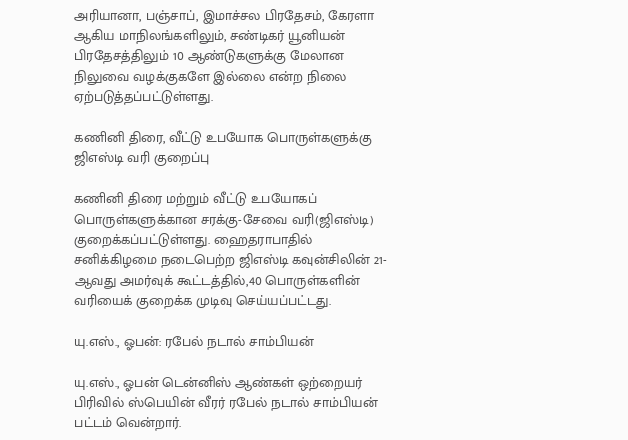அரியானா, பஞ்சாப், இமாச்சல பிரதேசம், கேரளா ஆகிய மாநிலங்களிலும், சண்டிகர் யூனியன் பிரதேசத்திலும் 10 ஆண்டுகளுக்கு மேலான நிலுவை வழக்குகளே இல்லை என்ற நிலை ஏற்படுத்தப்பட்டுள்ளது.

கணினி திரை, வீட்டு உபயோக பொருள்களுக்கு ஜிஎஸ்டி வரி குறைப்பு

கணினி திரை மற்றும் வீட்டு உபயோகப் பொருள்களுக்கான சரக்கு-சேவை வரி(ஜிஎஸ்டி) குறைக்கப்பட்டுள்ளது. ஹைதராபாதில் சனிக்கிழமை நடைபெற்ற ஜிஎஸ்டி கவுன்சிலின் 21-ஆவது அமர்வுக் கூட்டத்தில்,40 பொருள்களின் வரியைக் குறைக்க முடிவு செய்யப்பட்டது.

யு.எஸ்., ஓபன்: ரபேல் நடால் சாம்பியன்

யு.எஸ்., ஓபன் டென்னிஸ் ஆண்கள் ஒற்றையர் பிரிவில் ஸ்பெயின் வீரர் ரபேல் நடால் சாம்பியன் பட்டம் வென்றார்.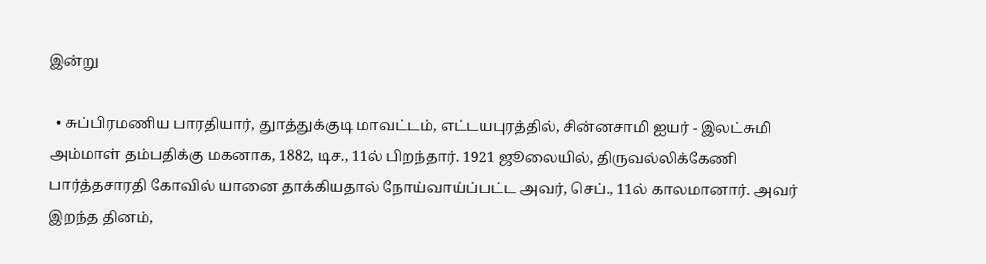இன்று

  • சுப்பிரமணிய பாரதியார், துாத்துக்குடி மாவட்டம், எட்டயபுரத்தில், சின்னசாமி ஐயர் - இலட்சுமி அம்மாள் தம்பதிக்கு மகனாக, 1882, டிச., 11ல் பிறந்தார். 1921 ஜூலையில், திருவல்லிக்கேணி பார்த்தசாரதி கோவில் யானை தாக்கியதால் நோய்வாய்ப்பட்ட அவர், செப்., 11ல் காலமானார். அவர் இறந்த தினம்,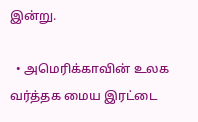இன்று.

  • அமெரிக்காவின் உலக வர்த்தக மைய இரட்டை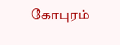கோபுரம்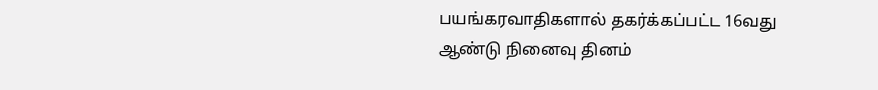பயங்கரவாதிகளால் தகர்க்கப்பட்ட 16வது ஆண்டு நினைவு தினம்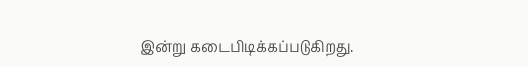இன்று கடைபிடிக்கப்படுகிறது.